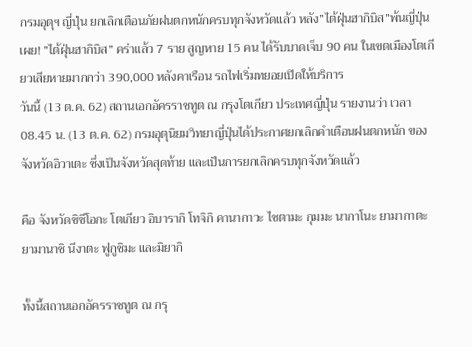กรมอุตุฯ ญี่ปุ่น ยกเลิกเตือนภัยฝนตกหนักครบทุกจังหวัดแล้ว หลัง”ไต้ฝุ่นฮากิบิส”พ้นญี่ปุ่น เผย! ”ไต้ฝุ่นฮากิบิส” คร่าแล้ว 7 ราย สูญหาย 15 คน ได้รับบาดเจ็บ 90 คน ในเขตเมืองโตเกียวเสียหายมากกว่า 390,000 หลังคาเรือน รถไฟเริ่มทยอยเปิดให้บริการ
วันนี้ (13 ต.ค. 62) สถานเอกอัครราชทูต ณ กรุงโตเกียว ประเทศญี่ปุ่น รายงานว่า เวลา 08.45 น. (13 ต.ค. 62) กรมอุตุนิยมวิทยาญี่ปุ่นได้ประกาศยกเลิกคำเตือนฝนตกหนัก ของจังหวัดอิวาเตะ ซึ่งเป็นจังหวัดสุดท้าย และเป็นการยกเลิกครบทุกจังหวัดแล้ว

คือ จังหวัดชิซึโอกะ โตเกียว อิบารากิ โทจิกิ คานากาวะ ไซตามะ กุมมะ นากาโนะ ยามากาตะ ยามานาชิ นีงาตะ ฟูกูชิมะ และมิยากิ

ทั้งนี้สถานเอกอัครราชทูต ณ กรุ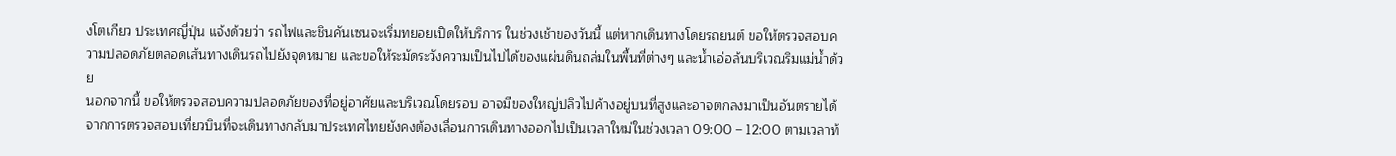งโตเกียว ประเทศญี่ปุ่น แจ้งด้วยว่า รถไฟและชินคันเซนจะเริ่มทยอยเปิดให้บริการ ในช่วงเช้าของวันนี้ แต่หากเดินทางโดยรถยนต์ ขอให้ตรวจสอบความปลอดภัยตลอดเส้นทางเดินรถไปยังจุดหมาย และขอให้ระมัดระวังความเป็นไปได้ของแผ่นดินถล่มในพื้นที่ต่างๆ และน้ำเอ่อล้นบริเวณริมแม่น้ำด้วย
นอกจากนี้ ขอให้ตรวจสอบความปลอดภัยของที่อยู่อาศัยและบริเวณโดยรอบ อาจมีของใหญ่ปลิวไปค้างอยู่บนที่สูงและอาจตกลงมาเป็นอันตรายได้
จากการตรวจสอบเที่ยวบินที่จะเดินทางกลับมาประเทศไทยยังคงต้องเลื่อนการเดินทางออกไปเป็นเวลาใหม่ในช่วงเวลา 09:00 – 12:00 ตามเวลาท้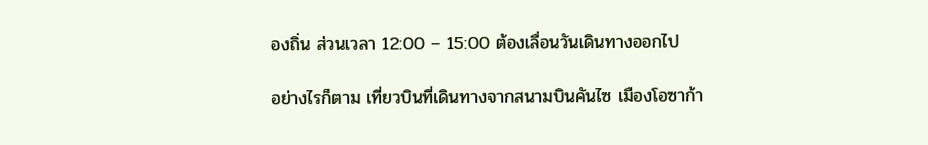องถิ่น ส่วนเวลา 12:00 – 15:00 ต้องเลื่อนวันเดินทางออกไป

อย่างไรก็ตาม เที่ยวบินที่เดินทางจากสนามบินคันไซ เมืองโอซาก้า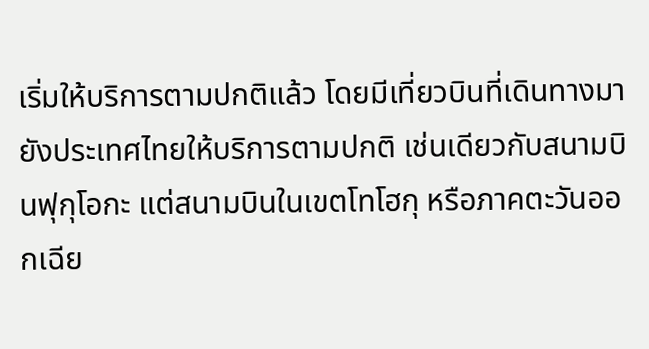เริ่มให้บริการตามปกติแล้ว โดยมีเที่ยวบินที่เดินทางมายังประเทศไทยให้บริการตามปกติ เช่นเดียวกับสนามบินฟุกุโอกะ แต่สนามบินในเขตโทโฮกุ หรือภาคตะวันออกเฉีย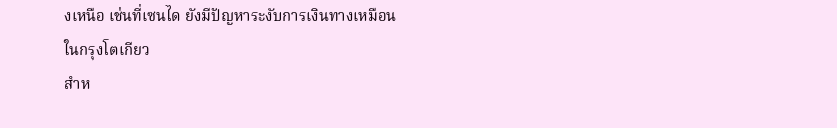งเหนือ เช่นที่เซนได ยังมีปัญหาระงับการเงินทางเหมือนในกรุงโตเกียว
สำห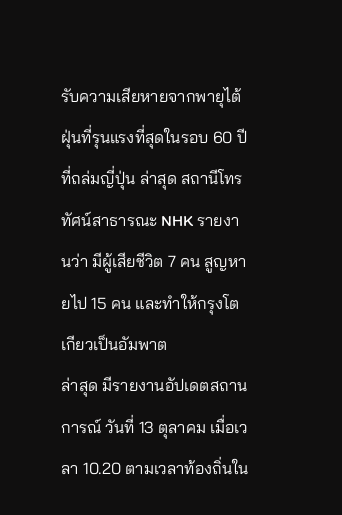รับความเสียหายจากพายุไต้ฝุ่นที่รุนแรงที่สุดในรอบ 60 ปี ที่ถล่มญี่ปุ่น ล่าสุด สถานีโทรทัศน์สาธารณะ NHK รายงานว่า มีผู้เสียชีวิต 7 คน สูญหายไป 15 คน และทำให้กรุงโตเกียวเป็นอัมพาต
ล่าสุด มีรายงานอัปเดตสถานการณ์ วันที่ 13 ตุลาคม เมื่อเวลา 10.20 ตามเวลาท้องถิ่นใน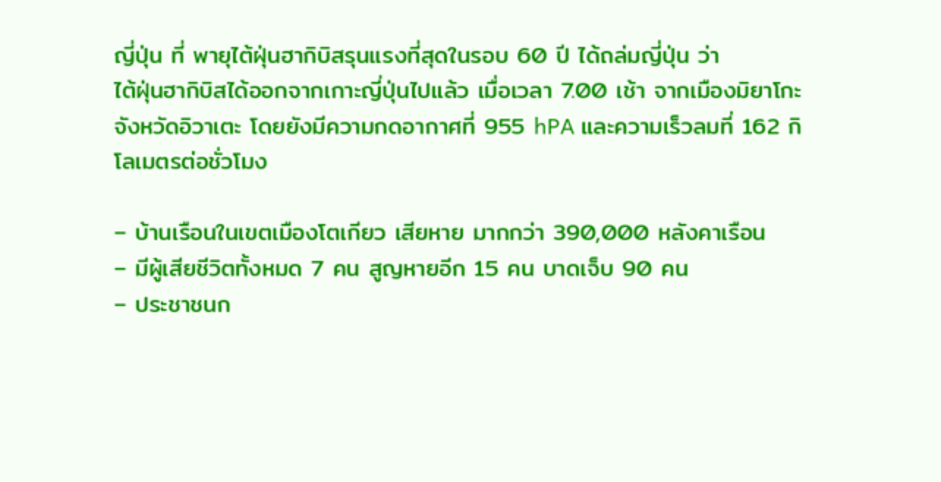ญี่ปุ่น ที่ พายุไต้ฝุ่นฮากิบิสรุนแรงที่สุดในรอบ 60 ปี ได้ถล่มญี่ปุ่น ว่า
ไต้ฝุ่นฮากิบิสได้ออกจากเกาะญี่ปุ่นไปแล้ว เมื่อเวลา 7.00 เช้า จากเมืองมิยาโกะ จังหวัดอิวาเตะ โดยยังมีความกดอากาศที่ 955 hPA และความเร็วลมที่ 162 กิโลเมตรต่อชั่วโมง

– บ้านเรือนในเขตเมืองโตเกียว เสียหาย มากกว่า 390,000 หลังคาเรือน
– มีผู้เสียชีวิตทั้งหมด 7 คน สูญหายอีก 15 คน บาดเจ็บ 90 คน
– ประชาชนก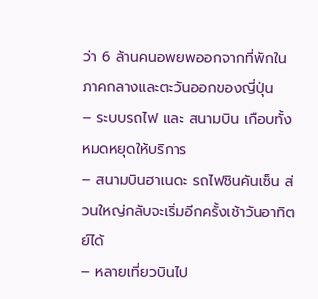ว่า 6 ล้านคนอพยพออกจากที่พักในภาคกลางและตะวันออกของญี่ปุ่น
– ระบบรถไฟ และ สนามบิน เกือบทั้งหมดหยุดให้บริการ
– สนามบินฮาเนดะ รถไฟชินคันเซ็น ส่วนใหญ่กลับจะเริ่มอีกครั้งเช้าวันอาทิตย์ได้
– หลายเที่ยวบินไป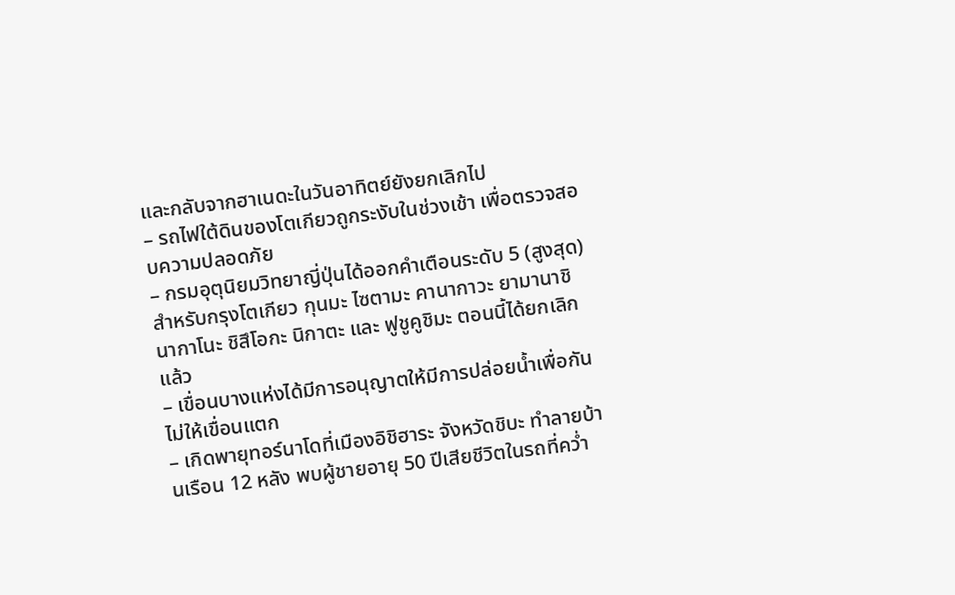และกลับจากฮาเนดะในวันอาทิตย์ยังยกเลิกไป
– รถไฟใต้ดินของโตเกียวถูกระงับในช่วงเช้า เพื่อตรวจสอบความปลอดภัย
– กรมอุตุนิยมวิทยาญี่ปุ่นได้ออกคำเตือนระดับ 5 (สูงสุด) สำหรับกรุงโตเกียว กุนมะ ไซตามะ คานากาวะ ยามานาชิ นากาโนะ ชิสึโอกะ นิกาตะ และ ฟูชูคูชิมะ ตอนนี้ได้ยกเลิกแล้ว
– เขื่อนบางแห่งได้มีการอนุญาตให้มีการปล่อยน้ำเพื่อกันไม่ให้เขื่อนแตก
– เกิดพายุทอร์นาโดที่เมืองอิชิฮาระ จังหวัดชิบะ ทำลายบ้านเรือน 12 หลัง พบผู้ชายอายุ 50 ปีเสียชีวิตในรถที่คว่ำ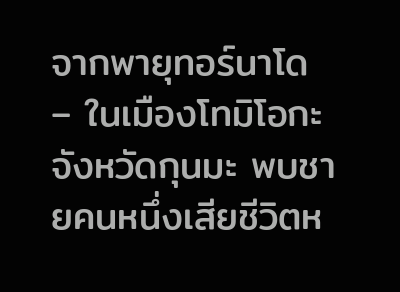จากพายุทอร์นาโด
– ในเมืองโทมิโอกะ จังหวัดกุนมะ พบชายคนหนึ่งเสียชีวิตห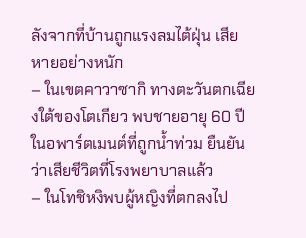ลังจากที่บ้านถูกแรงลมไต้ฝุ่น เสียหายอย่างหนัก
– ในเขตคาวาซากิ ทางตะวันตกเฉียงใต้ของโตเกียว พบชายอายุ 60 ปีในอพาร์ตเมนต์ที่ถูกน้ำท่วม ยืนยันว่าเสียชีวิตที่โรงพยาบาลแล้ว
– ในโทชิหงิพบผู้หญิงที่ตกลงไป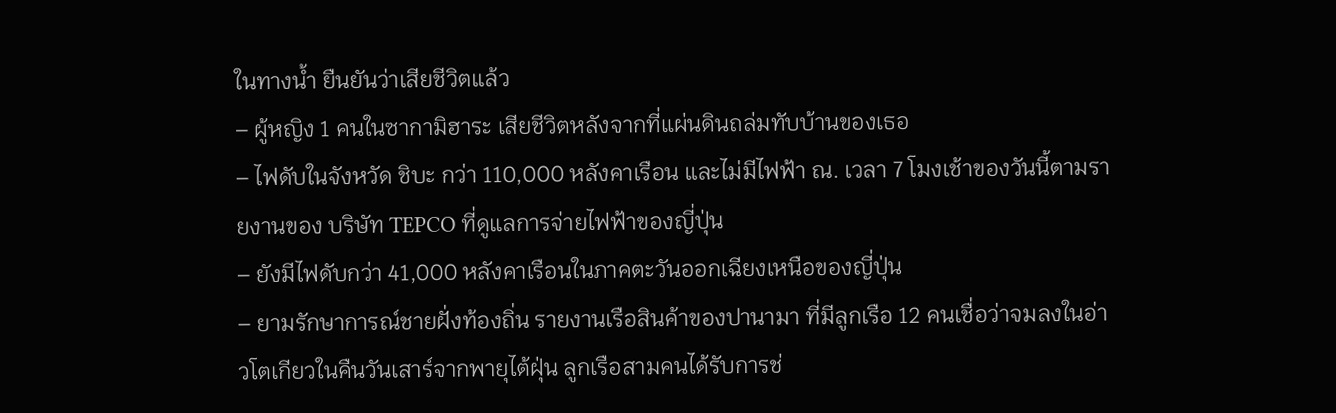ในทางน้ำ ยืนยันว่าเสียชีวิตแล้ว
– ผู้หญิง 1 คนในซากามิฮาระ เสียชีวิตหลังจากที่แผ่นดินถล่มทับบ้านของเธอ
– ไฟดับในจังหวัด ชิบะ กว่า 110,000 หลังคาเรือน และไม่มีไฟฟ้า ณ. เวลา 7 โมงเช้าของวันนี้ตามรายงานของ บริษัท TEPCO ที่ดูแลการจ่ายไฟฟ้าของญี่ปุ่น
– ยังมีไฟดับกว่า 41,000 หลังคาเรือนในภาคตะวันออกเฉียงเหนือของญี่ปุ่น
– ยามรักษาการณ์ชายฝั่งท้องถิ่น รายงานเรือสินค้าของปานามา ที่มีลูกเรือ 12 คนเชื่อว่าจมลงในอ่าวโตเกียวในคืนวันเสาร์จากพายุไต้ฝุ่น ลูกเรือสามคนได้รับการช่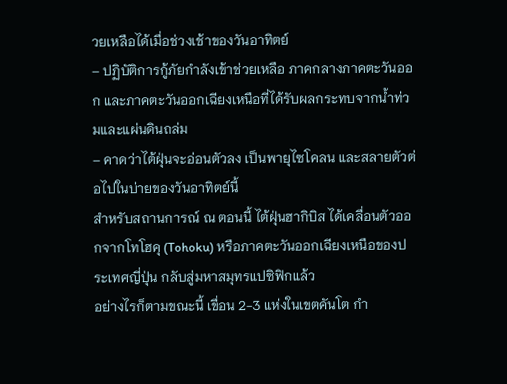วยเหลือได้เมื่อช่วงเช้าของวันอาทิตย์
– ปฏิบัติการกู้ภัยกำลังเข้าช่วยเหลือ ภาคกลางภาคตะวันออก และภาคตะวันออกเฉียงเหนือที่ได้รับผลกระทบจากน้ำท่วมและแผ่นดินถล่ม
– คาดว่าไต้ฝุ่นจะอ่อนตัวลง เป็นพายุไซโคลน และสลายตัวต่อไปในบ่ายของวันอาทิตย์นี้
สำหรับสถานการณ์ ณ ตอนนี้ ไต้ฝุ่นฮากิบิส ได้เคลื่อนตัวออกจากโทโฮคุ (Tohoku) หรือภาคตะวันออกเฉียงเหนือของประเทศญี่ปุ่น กลับสู่มหาสมุทรแปซิฟิกแล้ว
อย่างไรก็ตามขณะนี้ เขื่อน 2-3 แห่งในเขตคันโต กำ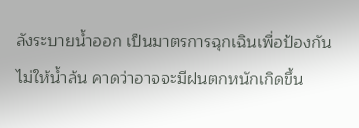ลังระบายน้ำออก เป็นมาตรการฉุกเฉินเพื่อป้องกันไม่ให้น้ำล้น คาดว่าอาจจะมีฝนตกหนักเกิดขึ้น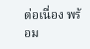ต่อเนื่อง พร้อม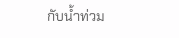กับน้ำท่วม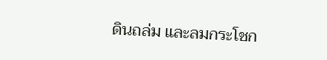ดินถล่ม และลมกระโชก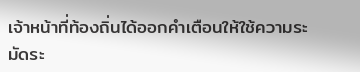เจ้าหน้าที่ท้องถิ่นได้ออกคำเตือนให้ใช้ความระมัดระ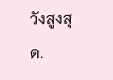วังสูงสุด.